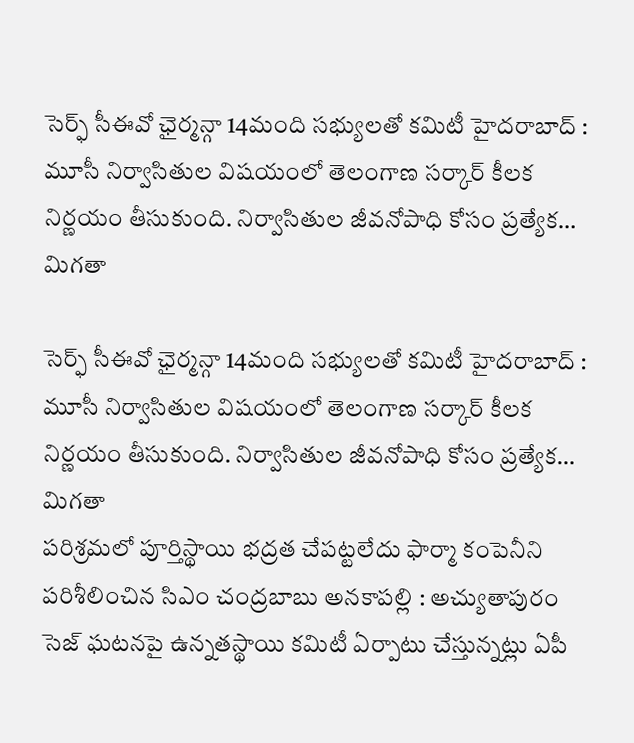సెర్ఫ్ సీఈవో ఛైర్మన్గా 14మంది సభ్యులతో కమిటీ హైదరాబాద్ : మూసీ నిర్వాసితుల విషయంలో తెలంగాణ సర్కార్ కీలక నిర్ణయం తీసుకుంది. నిర్వాసితుల జీవనోపాధి కోసం ప్రత్యేక…
మిగతా

సెర్ఫ్ సీఈవో ఛైర్మన్గా 14మంది సభ్యులతో కమిటీ హైదరాబాద్ : మూసీ నిర్వాసితుల విషయంలో తెలంగాణ సర్కార్ కీలక నిర్ణయం తీసుకుంది. నిర్వాసితుల జీవనోపాధి కోసం ప్రత్యేక…
మిగతా
పరిశ్రమలో పూర్తిస్థాయి భద్రత చేపట్టలేదు ఫార్మా కంపెనీని పరిశీలించిన సిఎం చంద్రబాబు అనకాపల్లి : అచ్యుతాపురం సెజ్ ఘటనపై ఉన్నతస్థాయి కమిటీ ఏర్పాటు చేస్తున్నట్లు ఏపీ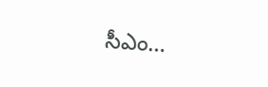సీఎం…